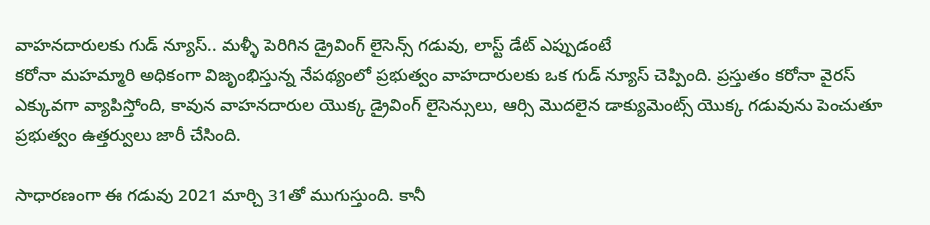వాహనదారులకు గుడ్ న్యూస్.. మళ్ళీ పెరిగిన డ్రైవింగ్ లైసెన్స్ గడువు, లాస్ట్ డేట్ ఎప్పుడంటే
కరోనా మహమ్మారి అధికంగా విజృంభిస్తున్న నేపథ్యంలో ప్రభుత్వం వాహదారులకు ఒక గుడ్ న్యూస్ చెప్పింది. ప్రస్తుతం కరోనా వైరస్ ఎక్కువగా వ్యాపిస్తోంది, కావున వాహనదారుల యొక్క డ్రైవింగ్ లైసెన్సులు, ఆర్సి మొదలైన డాక్యుమెంట్స్ యొక్క గడువును పెంచుతూ ప్రభుత్వం ఉత్తర్వులు జారీ చేసింది.

సాధారణంగా ఈ గడువు 2021 మార్చి 31తో ముగుస్తుంది. కానీ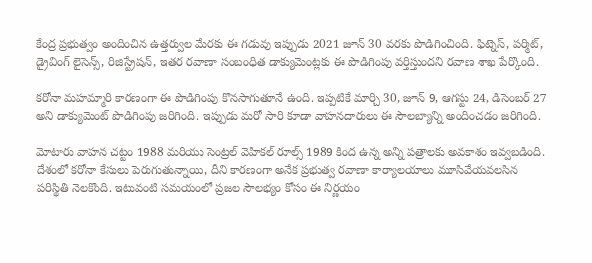కేంద్ర ప్రభుత్వం అందించిన ఉత్తర్వుల మేరకు ఈ గడువు ఇప్పుడు 2021 జూన్ 30 వరకు పొడిగించింది. ఫిట్నెస్, పర్మిట్, డ్రైవింగ్ లైసెన్స్, రిజిస్ట్రేషన్, ఇతర రవాణా సంబంధిత డాక్యుమెంట్లకు ఈ పొడిగింపు వర్తిస్తుందని రవాణ శాఖ పేర్కొంది.

కరోనా మహమ్మారి కారణంగా ఈ పొడిగింపు కొనసాగుతూనే ఉంది. ఇప్పటికే మార్చి 30, జూన్ 9, ఆగస్టు 24, డిసెంబర్ 27 అని డాక్యుమెంట్ పొడిగింపు జరిగింది. ఇప్పుడు మరో సారి కూడా వాహనదారులు ఈ సౌలబ్యాన్ని అందించడం జరిగింది.

మోటారు వాహన చట్టం 1988 మరియు సెంట్రల్ వెహికల్ రూల్స్ 1989 కింద ఉన్న అన్ని పత్రాలకు అవకాశం ఇవ్వబడింది. దేశంలో కరోనా కేసులు పెరుగుతున్నాయి, దీని కారణంగా అనేక ప్రభుత్వ రవాణా కార్యాలయాలు మూసివేయవలసిన పరిస్థితి నెలకొంది. ఇటువంటి సమయంలో ప్రజల సౌలభ్యం కోసం ఈ నిర్ణయం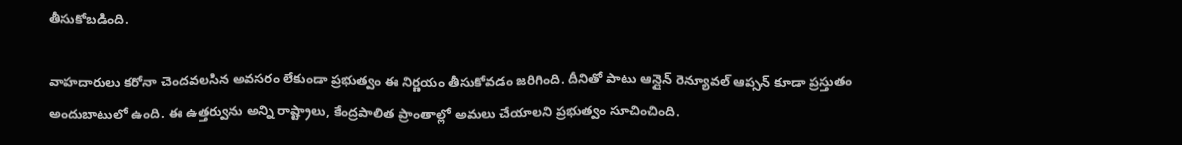తీసుకోబడింది.

వాహదారులు కరోనా చెందవలసిన అవసరం లేకుండా ప్రభుత్వం ఈ నిర్ణయం తీసుకోవడం జరిగింది. దీనితో పాటు ఆన్లైన్ రెన్యూవల్ ఆప్సన్ కూడా ప్రస్తుతం అందుబాటులో ఉంది. ఈ ఉత్తర్వును అన్ని రాష్ట్రాలు, కేంద్రపాలిత ప్రాంతాల్లో అమలు చేయాలని ప్రభుత్వం సూచించింది.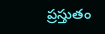ప్రస్తుతం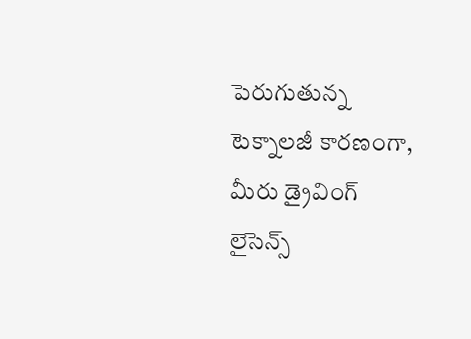పెరుగుతున్న టెక్నాలజీ కారణంగా, మీరు డ్రైవింగ్ లైసెన్స్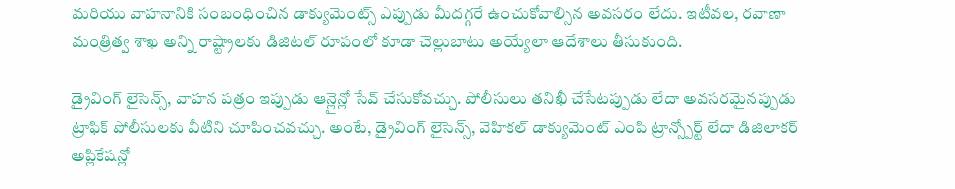మరియు వాహనానికి సంబంధించిన డాక్యుమెంట్స్ ఎప్పుడు మీదగ్గరే ఉంచుకోవాల్సిన అవసరం లేదు. ఇటీవల, రవాణా మంత్రిత్వ శాఖ అన్ని రాష్ట్రాలకు డిజిటల్ రూపంలో కూడా చెల్లుబాటు అయ్యేలా ఆదేశాలు తీసుకుంది.

డ్రైవింగ్ లైసెన్స్, వాహన పత్రం ఇప్పుడు ఆన్లైన్లో సేవ్ చేసుకోవచ్చు. పోలీసులు తనిఖీ చేసేటప్పుడు లేదా అవసరమైనప్పుడు ట్రాఫిక్ పోలీసులకు వీటిని చూపించవచ్చు. అంటే, డ్రైవింగ్ లైసెన్స్, వెహికల్ డాక్యుమెంట్ ఎంపి ట్రాన్స్పోర్ట్ లేదా డిజిలాకర్ అప్లికేషన్లో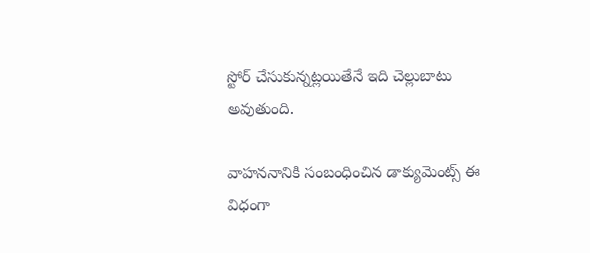స్టోర్ చేసుకున్నట్లయితేనే ఇది చెల్లుబాటు అవుతుంది.

వాహననానికి సంబంధించిన డాక్యుమెంట్స్ ఈ విధంగా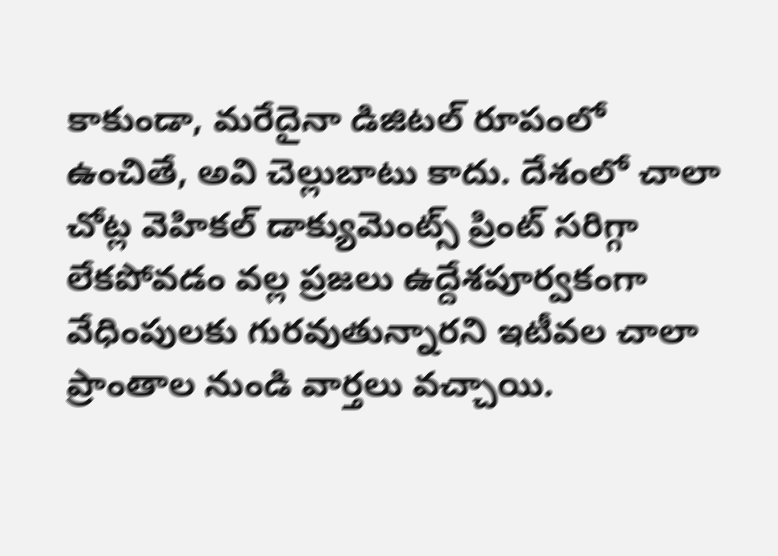కాకుండా, మరేదైనా డిజిటల్ రూపంలో ఉంచితే, అవి చెల్లుబాటు కాదు. దేశంలో చాలా చోట్ల వెహికల్ డాక్యుమెంట్స్ ప్రింట్ సరిగ్గా లేకపోవడం వల్ల ప్రజలు ఉద్దేశపూర్వకంగా వేధింపులకు గురవుతున్నారని ఇటీవల చాలా ప్రాంతాల నుండి వార్తలు వచ్చాయి.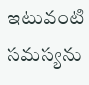ఇటువంటి సమస్యను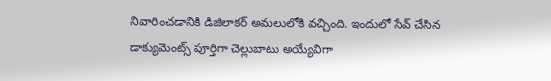నివారించడానికి డిజిలాకర్ అమలులోకి వచ్చింది. ఇందులో సేవ్ చేసిన డాక్యుమెంట్స్ పూర్తిగా చెల్లుబాటు అయ్యేవిగా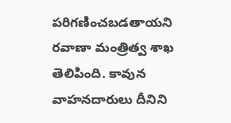పరిగణించబడతాయని రవాణా మంత్రిత్వ శాఖ తెలిపింది. కావున వాహనదారులు దీనిని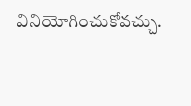వినియోగించుకోవచ్చు.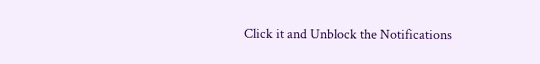Click it and Unblock the Notifications